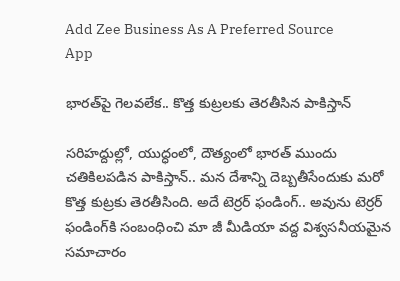Add Zee Business As A Preferred Source
App

భారత్‌పై గెలవలేక.. కొత్త కుట్రలకు తెరతీసిన పాకిస్తాన్

సరిహద్దుల్లో, యుద్ధంలో, దౌత్యంలో భారత్‌ ముందు చతికిలపడిన పాకిస్తాన్.. మన దేశాన్ని దెబ్బతీసేందుకు మరో కొత్త కుట్రకు తెరతీసింది. అదే టెర్రర్ ఫండింగ్.. అవును టెర్రర్ ఫండింగ్‌కి సంబంధించి మా జీ మీడియా వద్ద విశ్వసనీయమైన సమాచారం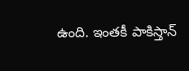ఉంది. ఇంతకీ పాకిస్తాన్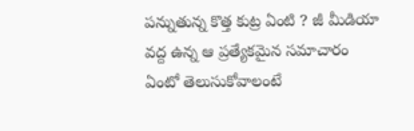పన్నుతున్న కొత్త కుట్ర ఏంటి ? జీ మీడియా వద్ద ఉన్న ఆ ప్రత్యేకమైన సమాచారం ఏంటో తెలుసుకోవాలంటే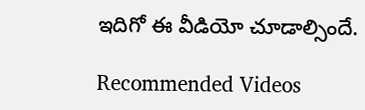ఇదిగో ఈ వీడియో చూడాల్సిందే.

Recommended Videos